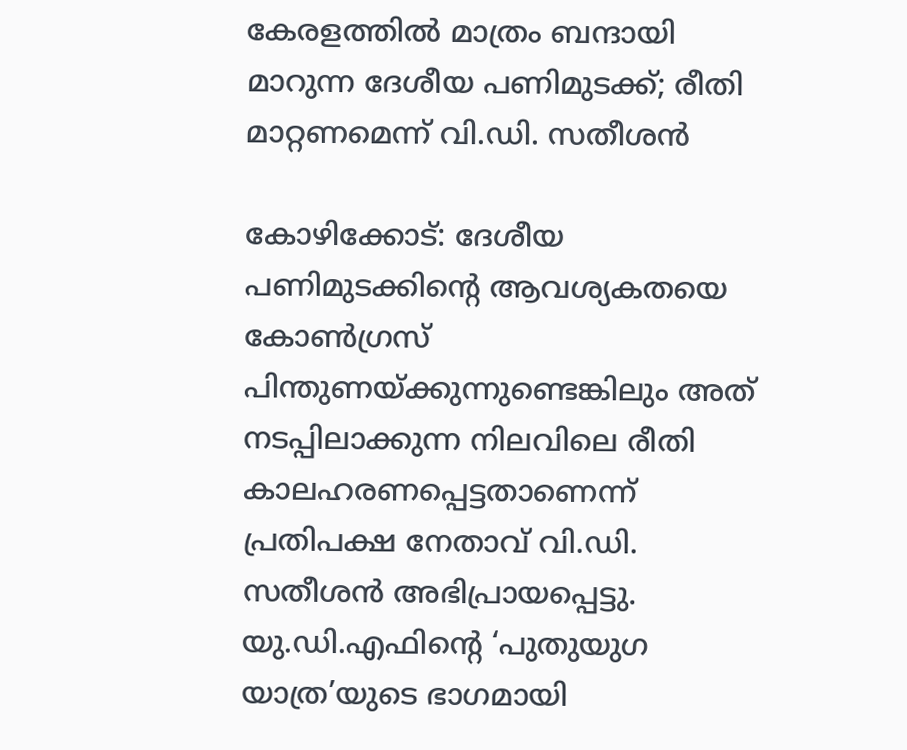കേരളത്തില്‍ മാത്രം ബന്ദായി മാറുന്ന ദേശീയ പണിമുടക്ക്; രീതി മാറ്റണമെന്ന് വി.ഡി. സതീശന്‍

കോഴിക്കോട്: ദേശീയ പണിമുടക്കിന്റെ ആവശ്യകതയെ കോണ്‍ഗ്രസ് പിന്തുണയ്ക്കുന്നുണ്ടെങ്കിലും അത് നടപ്പിലാക്കുന്ന നിലവിലെ രീതി കാലഹരണപ്പെട്ടതാണെന്ന് പ്രതിപക്ഷ നേതാവ് വി.ഡി. സതീശന്‍ അഭിപ്രായപ്പെട്ടു. യു.ഡി.എഫിന്റെ ‘പുതുയുഗ യാത്ര’യുടെ ഭാഗമായി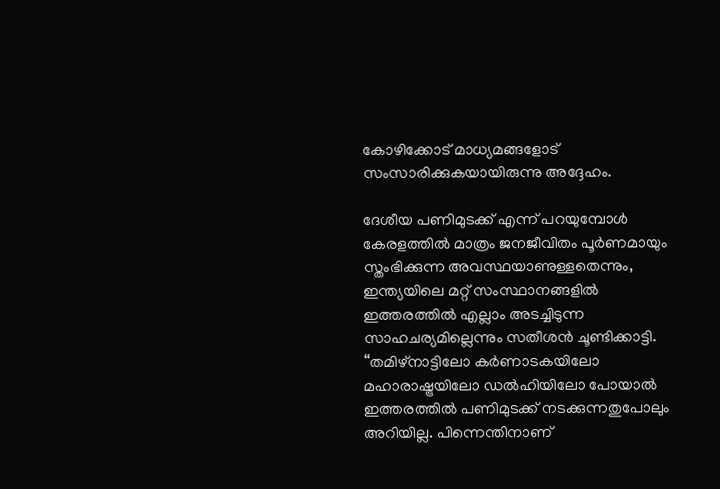കോഴിക്കോട് മാധ്യമങ്ങളോട് സംസാരിക്കുകയായിരുന്നു അദ്ദേഹം.

ദേശീയ പണിമുടക്ക് എന്ന് പറയുമ്പോള്‍ കേരളത്തില്‍ മാത്രം ജനജീവിതം പൂര്‍ണമായും സ്തംഭിക്കുന്ന അവസ്ഥയാണുള്ളതെന്നും, ഇന്ത്യയിലെ മറ്റ് സംസ്ഥാനങ്ങളില്‍ ഇത്തരത്തില്‍ എല്ലാം അടച്ചിടുന്ന സാഹചര്യമില്ലെന്നും സതീശന്‍ ചൂണ്ടിക്കാട്ടി. “തമിഴ്‌നാട്ടിലോ കര്‍ണാടകയിലോ മഹാരാഷ്ട്രയിലോ ഡല്‍ഹിയിലോ പോയാല്‍ ഇത്തരത്തില്‍ പണിമുടക്ക് നടക്കുന്നതുപോലും അറിയില്ല. പിന്നെന്തിനാണ്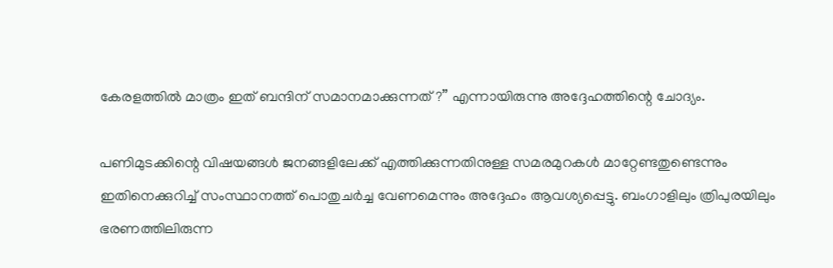കേരളത്തില്‍ മാത്രം ഇത് ബന്ദിന് സമാനമാക്കുന്നത്?” എന്നായിരുന്നു അദ്ദേഹത്തിന്റെ ചോദ്യം.

പണിമുടക്കിന്റെ വിഷയങ്ങള്‍ ജനങ്ങളിലേക്ക് എത്തിക്കുന്നതിനുള്ള സമരമുറകള്‍ മാറ്റേണ്ടതുണ്ടെന്നും ഇതിനെക്കുറിച്ച് സംസ്ഥാനത്ത് പൊതുചര്‍ച്ച വേണമെന്നും അദ്ദേഹം ആവശ്യപ്പെട്ടു. ബംഗാളിലും ത്രിപുരയിലും ഭരണത്തിലിരുന്ന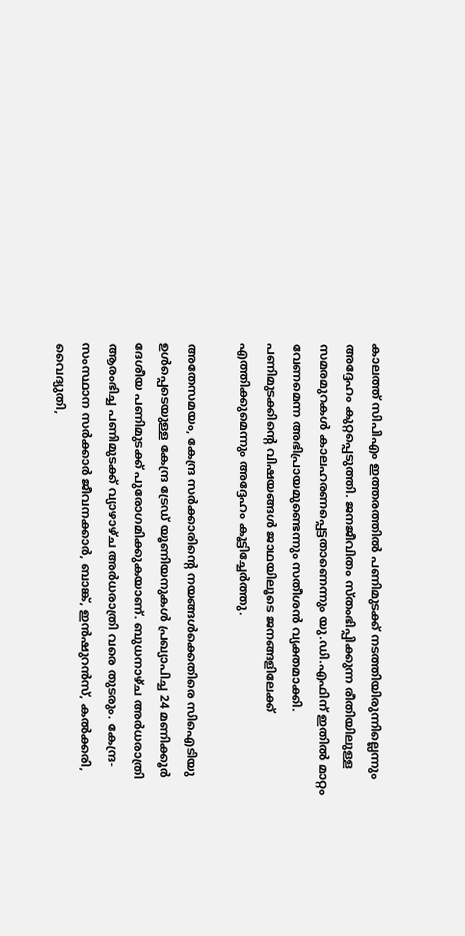കാലത്ത് സിപിഎം ഇത്തരത്തില്‍ പണിമുടക്ക് നടത്തിയിരുന്നില്ലെന്നും അദ്ദേഹം കുറ്റപ്പെടുത്തി. ജനജീവിതം സ്തംഭിപ്പിക്കുന്ന രീതിയിലുള്ള സമരമുറകള്‍ കാലഹരണപ്പെട്ടതാണെന്നും യു.ഡി.എഫിന് ഇതില്‍ മാറ്റം വേണമെന്ന അഭിപ്രായമുണ്ടെന്നും സതീശന്‍ വ്യക്തമാക്കി. പണിമുടക്കിന്റെ വിഷയങ്ങള്‍ ജാഥയിലൂടെ ജനങ്ങളിലേക്ക് എത്തിക്കുമെന്നും അദ്ദേഹം കൂട്ടിച്ചേര്‍ത്തു.

അതേസമയം, കേന്ദ്ര സര്‍ക്കാരിന്റെ നയങ്ങള്‍ക്കെതിരെ സിഐടിയു ഉള്‍പ്പെടെയുള്ള കേന്ദ്ര ട്രേഡ് യൂണിയനുകള്‍ പ്രഖ്യാപിച്ച 24 മണിക്കൂര്‍ ദേശീയ പണിമുടക്ക് പുരോഗമിക്കുകയാണ്. ബുധനാഴ്ച അര്‍ധരാത്രി ആരംഭിച്ച പണിമുടക്ക് വ്യാഴാഴ്ച അര്‍ധരാത്രി വരെ തുടരും. കേന്ദ്ര-സംസ്ഥാന സര്‍ക്കാര്‍ ജീവനക്കാര്‍, ബാങ്ക്, ഇന്‍ഷുറന്‍സ്, കല്‍ക്കരി, വൈദ്യുതി,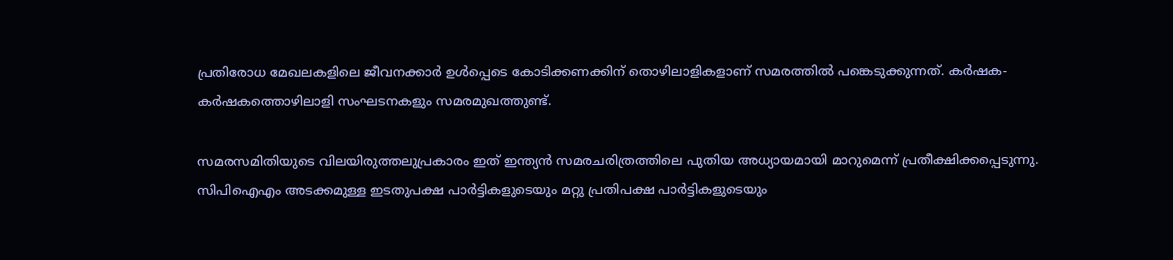പ്രതിരോധ മേഖലകളിലെ ജീവനക്കാര്‍ ഉള്‍പ്പെടെ കോടിക്കണക്കിന് തൊഴിലാളികളാണ് സമരത്തില്‍ പങ്കെടുക്കുന്നത്. കര്‍ഷക-കര്‍ഷകത്തൊഴിലാളി സംഘടനകളും സമരമുഖത്തുണ്ട്.

സമരസമിതിയുടെ വിലയിരുത്തലുപ്രകാരം ഇത് ഇന്ത്യന്‍ സമരചരിത്രത്തിലെ പുതിയ അധ്യായമായി മാറുമെന്ന് പ്രതീക്ഷിക്കപ്പെടുന്നു. സിപിഐഎം അടക്കമുള്ള ഇടതുപക്ഷ പാര്‍ട്ടികളുടെയും മറ്റു പ്രതിപക്ഷ പാര്‍ട്ടികളുടെയും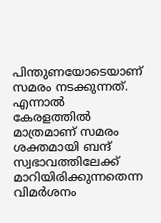പിന്തുണയോടെയാണ് സമരം നടക്കുന്നത്. എന്നാല്‍ കേരളത്തില്‍ മാത്രമാണ് സമരം ശക്തമായി ബന്ദ് സ്വഭാവത്തിലേക്ക് മാറിയിരിക്കുന്നതെന്ന വിമര്‍ശനം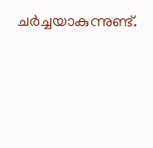ചര്‍ച്ചയാകുന്നുണ്ട്.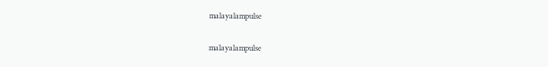malayalampulse

malayalampulse